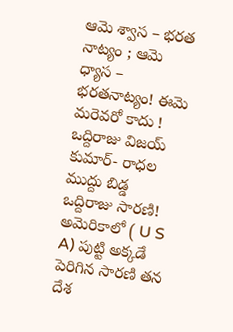ఆమె శ్వాస – భరత నాట్యం ; ఆమె ధ్యాస – భరతనాట్యం! ఈమె మరెవరో కాదు ! ఒద్దిరాజు విజయ్ కుమార్- రాధల ముద్దు బిడ్డ ఒద్దిరాజు సారణి!
అమెరికాలో ( U S A) పుట్టి అక్కడే పెరిగిన సారణి తన దేశ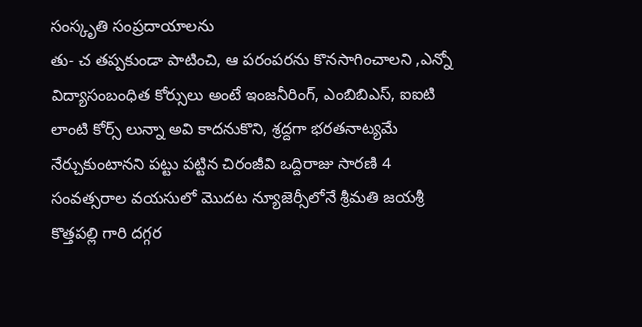సంస్కృతి సంప్రదాయాలను
తు- చ తప్పకుండా పాటించి, ఆ పరంపరను కొనసాగించాలని ,ఎన్నో విద్యాసంబంధిత కోర్సులు అంటే ఇంజనీరింగ్, ఎంబిబిఎస్, ఐఐటి లాంటి కోర్స్ లున్నా అవి కాదనుకొని, శ్రద్దగా భరతనాట్యమే నేర్చుకుంటానని పట్టు పట్టిన చిరంజీవి ఒద్దిరాజు సారణి 4 సంవత్సరాల వయసులో మొదట న్యూజెర్సీలోనే శ్రీమతి జయశ్రీ కొత్తపల్లి గారి దగ్గర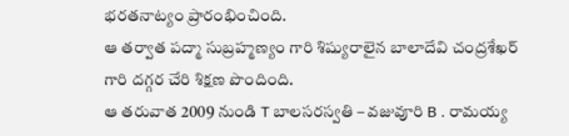భరతనాట్యం ప్రారంభించింది.
ఆ తర్వాత పద్మా సుబ్రహ్మణ్యం గారి శిష్యురాలైన బాలాదేవి చంద్రశేఖర్ గారి దగ్గర చేరి శిక్షణ పొందింది.
ఆ తరువాత 2009 నుండి T బాలసరస్వతి – వజువూరి B . రామయ్య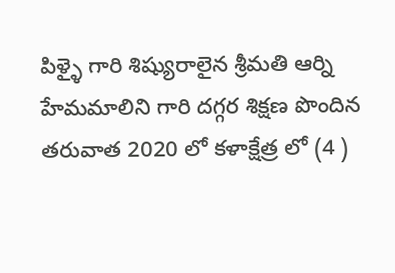పిళ్ళై గారి శిష్యురాలైన శ్రీమతి ఆర్ని హేమమాలిని గారి దగ్గర శిక్షణ పొందిన తరువాత 2020 లో కళాక్షేత్ర లో (4 )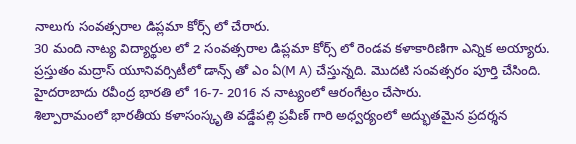నాలుగు సంవత్సరాల డిప్లమా కోర్స్ లో చేరారు.
30 మంది నాట్య విద్యార్థుల లో 2 సంవత్సరాల డిప్లమా కోర్స్ లో రెండవ కళాకారిణిగా ఎన్నిక అయ్యారు.
ప్రస్తుతం మద్రాస్ యూనివర్సిటీలో డాన్స్ తో ఎం ఏ(M A) చేస్తున్నది. మొదటి సంవత్సరం పూర్తి చేసింది.
హైదరాబాదు రవీంద్ర భారతి లో 16-7- 2016 న నాట్యంలో ఆరంగేట్రం చేసారు.
శిల్పారామంలో భారతీయ కళాసంస్కృతి వడ్డేపల్లి ప్రవీణ్ గారి అధ్వర్యంలో అద్భుతమైన ప్రదర్శన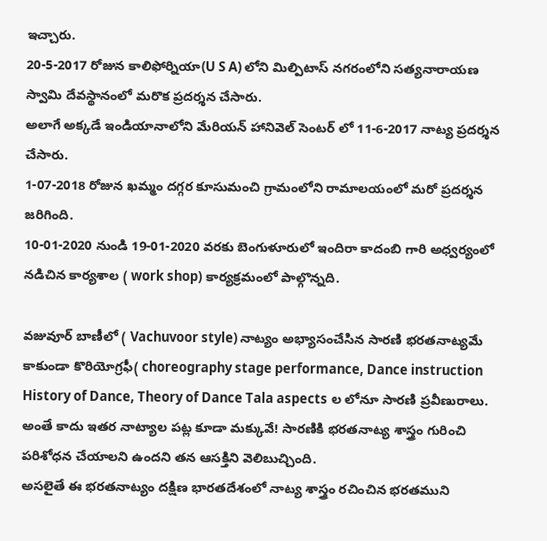ఇచ్చారు.
20-5-2017 రోజున కాలిఫోర్నియా(U S A) లోని మిల్పిటాస్ నగరంలోని సత్యనారాయణ స్వామి దేవస్థానంలో మరొక ప్రదర్శన చేసారు.
అలాగే అక్కడే ఇండియానాలోని మేరియన్ హానివెల్ సెంటర్ లో 11-6-2017 నాట్య ప్రదర్శన చేసారు.
1-07-2018 రోజున ఖమ్మం దగ్గర కూసుమంచి గ్రామంలోని రామాలయంలో మరో ప్రదర్శన జరిగింది.
10-01-2020 నుండి 19-01-2020 వరకు బెంగుళూరులో ఇందిరా కాదంబి గారి అధ్వర్యంలో నడిచిన కార్యశాల ( work shop) కార్యక్రమంలో పాల్గొన్నది.

వజువూర్ బాణీలో ( Vachuvoor style) నాట్యం అభ్యాసంచేసిన సారణి భరతనాట్యమే కాకుండా కొరియోగ్రఫీ( choreography stage performance, Dance instruction History of Dance, Theory of Dance Tala aspects ల లోనూ సారణి ప్రవీణురాలు.
అంతే కాదు ఇతర నాట్యాల పట్ల కూడా మక్కువే! సారణికి భరతనాట్య శాస్త్రం గురించి పరిశోధన చేయాలని ఉందని తన ఆసక్తిని వెలిబుచ్చింది.
అసలైతే ఈ భరతనాట్యం దక్షిణ భారతదేశంలో నాట్య శాస్త్రం రచించిన భరతముని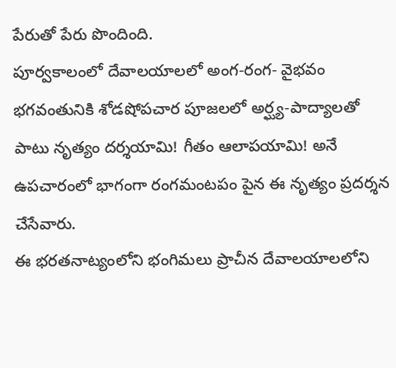పేరుతో పేరు పొందింది.
పూర్వకాలంలో దేవాలయాలలో అంగ-రంగ- వైభవం భగవంతునికి శోడషోపచార పూజలలో అర్ఘ్య-పాద్యాలతో పాటు నృత్యం దర్శయామి! గీతం ఆలాపయామి! అనే ఉపచారంలో భాగంగా రంగమంటపం పైన ఈ నృత్యం ప్రదర్శన చేసేవారు.
ఈ భరతనాట్యంలోని భంగిమలు ప్రాచీన దేవాలయాలలోని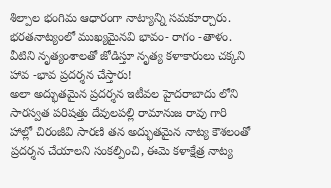శిల్పాల భంగిమ ఆధారంగా నాట్యాన్ని సమకూర్చారు. భరతనాట్యంలో ముఖ్యమైనవి భావం- రాగం -తాళం. వీటిని నృత్యంశాలతో జోడిస్తూ నృత్య కళాకారులు చక్కని హావ -భావ ప్రదర్శన చేస్తారు!
అలా అద్భుతమైన ప్రదర్శన ఇటీవల హైదరాబాదు లోని సారస్వత పరిషత్తు దేవులపల్లి రామానుజ రావు గారి హాల్లో చిరంజీవి సారణి తన అద్భుతమైన నాట్య కౌశలంతో ప్రదర్శన చేయాలని సంకల్పించి, ఈమె కళాక్షేత్ర నాట్య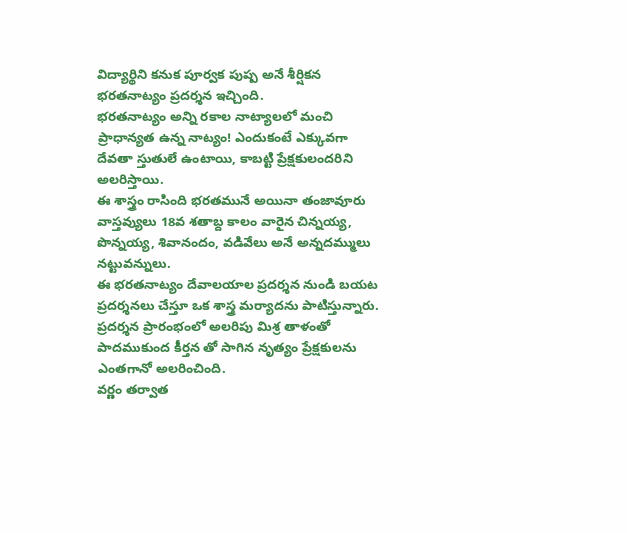విద్యార్థిని కనుక పూర్వక పుష్ప అనే శీర్షికన భరతనాట్యం ప్రదర్శన ఇచ్చింది.
భరతనాట్యం అన్ని రకాల నాట్యాలలో మంచి ప్రాధాన్యత ఉన్న నాట్యం! ఎందుకంటే ఎక్కువగా దేవతా స్తుతులే ఉంటాయి, కాబట్టి ప్రేక్షకులందరిని అలరిస్తాయి.
ఈ శాస్త్రం రాసింది భరతమునే అయినా తంజావూరు వాస్తవ్యులు 18వ శతాబ్ద కాలం వారైన చిన్నయ్య, పొన్నయ్య, శివానందం, వడివేలు అనే అన్నదమ్ములు నట్టువన్నులు.
ఈ భరతనాట్యం దేవాలయాల ప్రదర్శన నుండి బయట ప్రదర్శనలు చేస్తూ ఒక శాస్త్ర మర్యాదను పాటిస్తున్నారు.
ప్రదర్శన ప్రారంభంలో అలరిపు మిశ్ర తాళంతో పాదముకుంద కీర్తన తో సాగిన నృత్యం ప్రేక్షకులను ఎంతగానో అలరించింది.
వర్ణం తర్వాత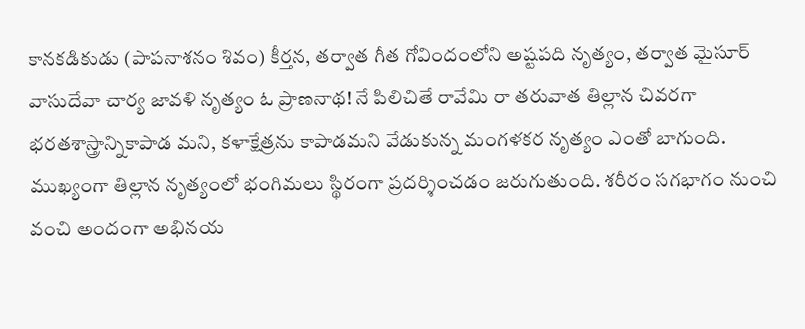కానకడికుడు (పాపనాశనం శివం) కీర్తన, తర్వాత గీత గోవిందంలోని అష్టపది నృత్యం, తర్వాత మైసూర్ వాసుదేవా చార్య జావళి నృత్యం ఓ ప్రాణనాథ! నే పిలిచితే రావేమి రా తరువాత తిల్లాన చివరగా భరతశాస్త్రాన్నికాపాడ మని, కళాక్షేత్రను కాపాడమని వేడుకున్న మంగళకర నృత్యం ఎంతో బాగుంది.
ముఖ్యంగా తిల్లాన నృత్యంలో భంగిమలు స్థిరంగా ప్రదర్శించడం జరుగుతుంది. శరీరం సగభాగం నుంచి వంచి అందంగా అభినయ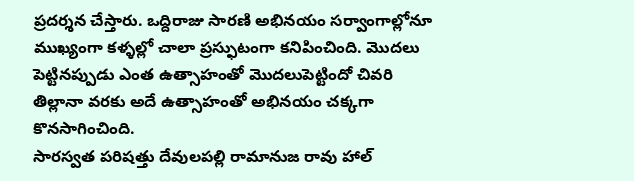ప్రదర్శన చేస్తారు. ఒద్దిరాజు సారణి అభినయం సర్వాంగాల్లోనూ ముఖ్యంగా కళ్ళల్లో చాలా ప్రస్ఫుటంగా కనిపించింది. మొదలు పెట్టినప్పుడు ఎంత ఉత్సాహంతో మొదలుపెట్టిందో చివరి తిల్లానా వరకు అదే ఉత్సాహంతో అభినయం చక్కగా కొనసాగించింది.
సారస్వత పరిషత్తు దేవులపల్లి రామానుజ రావు హాల్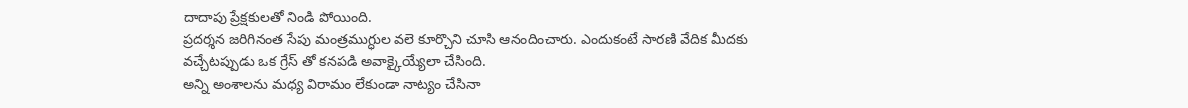దాదాపు ప్రేక్షకులతో నిండి పోయింది.
ప్రదర్శన జరిగినంత సేపు మంత్రముగ్ధుల వలె కూర్చొని చూసి ఆనందించారు. ఎందుకంటే సారణి వేదిక మీదకు వచ్చేటప్పుడు ఒక గ్రేస్ తో కనపడి అవాక్కైయ్యేలా చేసింది.
అన్ని అంశాలను మధ్య విరామం లేకుండా నాట్యం చేసినా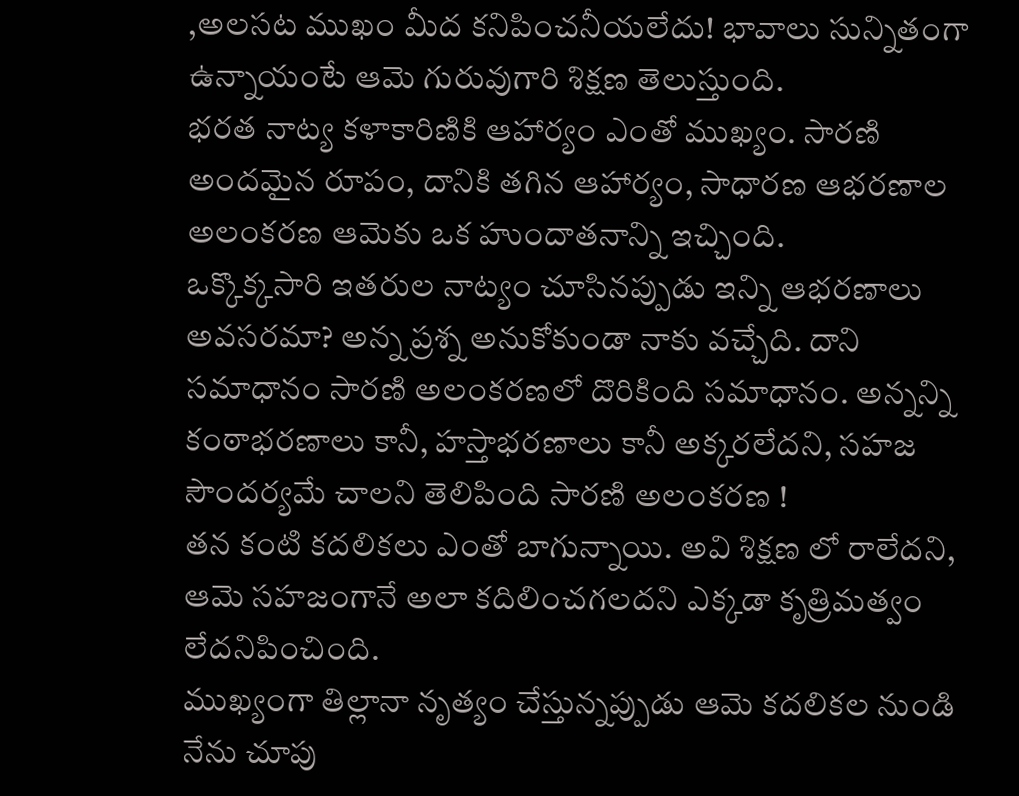,అలసట ముఖం మీద కనిపించనీయలేదు! భావాలు సున్నితంగా ఉన్నాయంటే ఆమె గురువుగారి శిక్షణ తెలుస్తుంది.
భరత నాట్య కళాకారిణికి ఆహార్యం ఎంతో ముఖ్యం. సారణి అందమైన రూపం, దానికి తగిన ఆహార్యం, సాధారణ ఆభరణాల అలంకరణ ఆమెకు ఒక హుందాతనాన్ని ఇచ్చింది.
ఒక్కొక్కసారి ఇతరుల నాట్యం చూసినప్పుడు ఇన్ని ఆభరణాలు అవసరమా? అన్న ప్రశ్న అనుకోకుండా నాకు వచ్చేది. దాని సమాధానం సారణి అలంకరణలో దొరికింది సమాధానం. అన్నన్ని కంఠాభరణాలు కానీ, హస్తాభరణాలు కానీ అక్కరలేదని, సహజ సౌందర్యమే చాలని తెలిపింది సారణి అలంకరణ !
తన కంటి కదలికలు ఎంతో బాగున్నాయి. అవి శిక్షణ లో రాలేదని, ఆమె సహజంగానే అలా కదిలించగలదని ఎక్కడా కృత్రిమత్వం లేదనిపించింది.
ముఖ్యంగా తిల్లానా నృత్యం చేస్తున్నప్పుడు ఆమె కదలికల నుండి నేను చూపు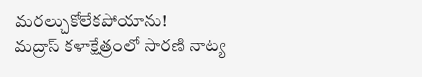మరల్చుకోలేకపోయాను!
మద్రాస్ కళాక్షేత్రంలో సారణి నాట్య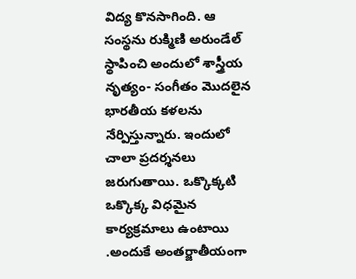విద్య కొనసాగింది. ఆ సంస్థను రుక్మిణి అరుండేల్ స్థాపించి అందులో శాస్త్రీయ నృత్యం- సంగీతం మొదలైన భారతీయ కళలను నేర్పిస్తున్నారు. ఇందులో చాలా ప్రదర్శనలు జరుగుతాయి. ఒక్కొక్కటి ఒక్కొక్క విధమైన కార్యక్రమాలు ఉంటాయి .అందుకే అంతర్జాతీయంగా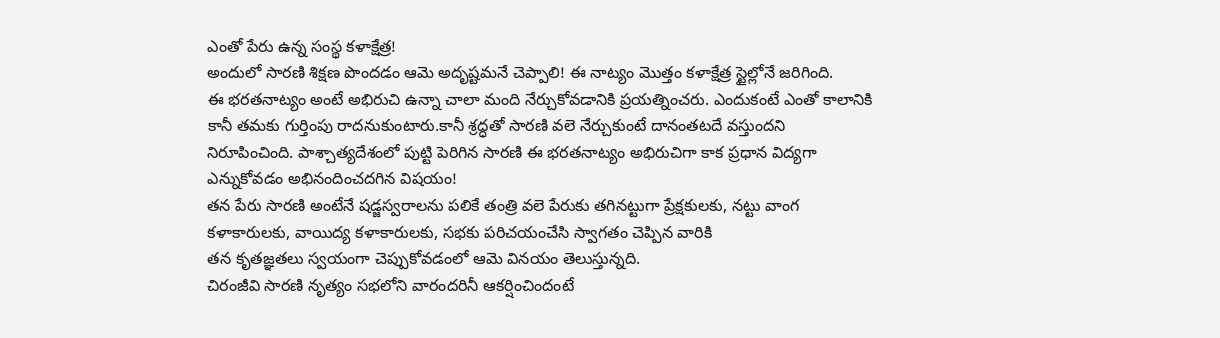ఎంతో పేరు ఉన్న సంస్థ కళాక్షేత్ర!
అందులో సారణి శిక్షణ పొందడం ఆమె అదృష్టమనే చెప్పాలి! ఈ నాట్యం మొత్తం కళాక్షేత్ర స్టైల్లోనే జరిగింది.
ఈ భరతనాట్యం అంటే అభిరుచి ఉన్నా చాలా మంది నేర్చుకోవడానికి ప్రయత్నించరు. ఎందుకంటే ఎంతో కాలానికి కానీ తమకు గుర్తింపు రాదనుకుంటారు.కానీ శ్రద్ధతో సారణి వలె నేర్చుకుంటే దానంతటదే వస్తుందని నిరూపించింది. పాశ్చాత్యదేశంలో పుట్టి పెరిగిన సారణి ఈ భరతనాట్యం అభిరుచిగా కాక ప్రధాన విద్యగా ఎన్నుకోవడం అభినందించదగిన విషయం!
తన పేరు సారణి అంటేనే షడ్జస్వరాలను పలికే తంత్రి వలె పేరుకు తగినట్టుగా ప్రేక్షకులకు, నట్టు వాంగ కళాకారులకు, వాయిద్య కళాకారులకు, సభకు పరిచయంచేసి స్వాగతం చెప్పిన వారికి
తన కృతజ్ఞతలు స్వయంగా చెప్పుకోవడంలో ఆమె వినయం తెలుస్తున్నది.
చిరంజీవి సారణి నృత్యం సభలోని వారందరినీ ఆకర్షించిందంటే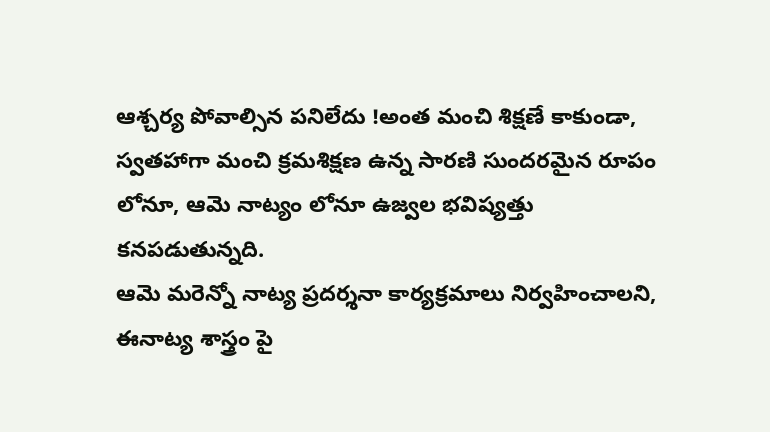ఆశ్చర్య పోవాల్సిన పనిలేదు !అంత మంచి శిక్షణే కాకుండా, స్వతహాగా మంచి క్రమశిక్షణ ఉన్న సారణి సుందరమైన రూపం లోనూ, ఆమె నాట్యం లోనూ ఉజ్వల భవిష్యత్తు కనపడుతున్నది.
ఆమె మరెన్నో నాట్య ప్రదర్శనా కార్యక్రమాలు నిర్వహించాలని, ఈనాట్య శాస్త్రం పై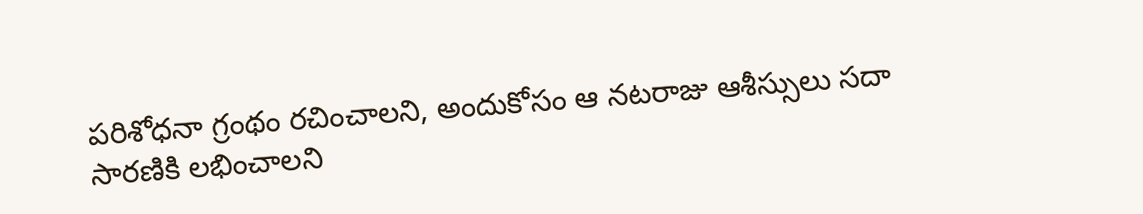పరిశోధనా గ్రంథం రచించాలని, అందుకోసం ఆ నటరాజు ఆశీస్సులు సదా సారణికి లభించాలని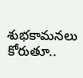శుభకామనలు కోరుతూ..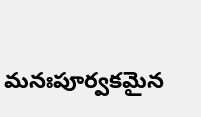మనఃపూర్వకమైన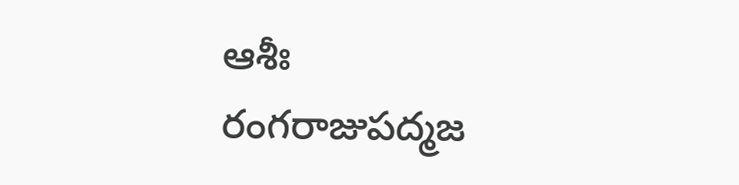ఆశీః
రంగరాజుపద్మజ